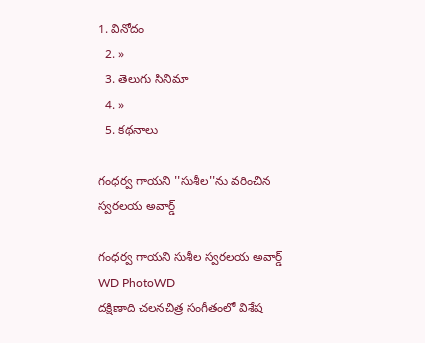1. వినోదం
  2. »
  3. తెలుగు సినిమా
  4. »
  5. కథనాలు

గంధర్వ గాయని ''సుశీల''ను వరించిన స్వరలయ అవార్డ్

గంధర్వ గాయని సుశీల స్వరలయ అవార్డ్
WD PhotoWD
దక్షిణాది చలనచిత్ర సంగీతంలో విశేష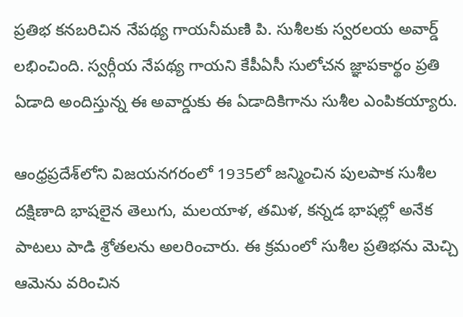ప్రతిభ కనబరిచిన నేపథ్య గాయనీమణి పి. సుశీలకు స్వరలయ అవార్డ్ లభించింది. స్వర్గీయ నేపథ్య గాయని కేపీఏసీ సులోచన జ్ఞాపకార్థం ప్రతి ఏడాది అందిస్తున్న ఈ అవార్డుకు ఈ ఏడాదికిగాను సుశీల ఎంపికయ్యారు.

ఆంధ్రప్రదేశ్‌లోని విజయనగరంలో 1935లో జన్మించిన పులపాక సుశీల దక్షిణాది భాషలైన తెలుగు, మలయాళ, తమిళ, కన్నడ భాషల్లో అనేక పాటలు పాడి శ్రోతలను అలరించారు. ఈ క్రమంలో సుశీల ప్రతిభను మెచ్చి ఆమెను వరించిన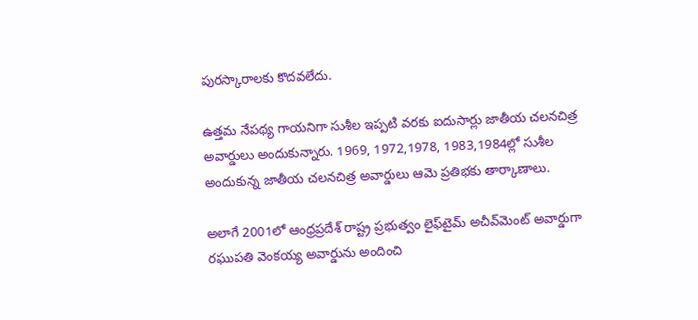పురస్కారాలకు కొదవలేదు.

ఉత్తమ నేపథ్య గాయనిగా సుశీల ఇప్పటి వరకు ఐదుసార్లు జాతీయ చలనచిత్ర అవార్డులు అందుకున్నారు. 1969, 1972,1978, 1983,1984ల్లో సుశీల అందుకున్న జాతీయ చలనచిత్ర అవార్డులు ఆమె ప్రతిభకు తార్కాణాలు.

అలాగే 2001లో ఆంధ్రప్రదేశ్ రాష్ట్ర ప్రభుత్వం లైఫ్‌టైమ్ అచీవ్‌మెంట్ అవార్డుగా రఘుపతి వెంకయ్య అవార్డును అందించి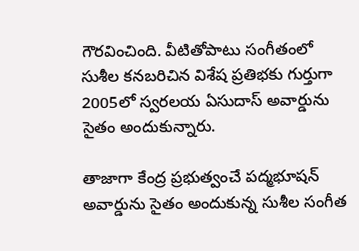గౌరవించింది. వీటితోపాటు సంగీతంలో సుశీల కనబరిచిన విశేష ప్రతిభకు గుర్తుగా 2005లో స్వరలయ ఏసుదాస్ అవార్డును సైతం అందుకున్నారు.

తాజాగా కేంద్ర ప్రభుత్వంచే పద్మభూషన్ అవార్డును సైతం అందుకున్న సుశీల సంగీత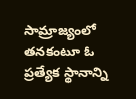సామ్రాజ్యంలో తనకంటూ ఓ ప్రత్యేక స్థానాన్ని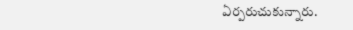ఏర్పరుచుకున్నారు.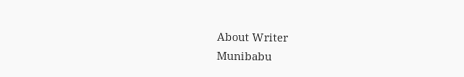About Writer
Munibabu